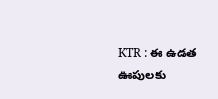KTR : ఈ ఉడత ఊపులకు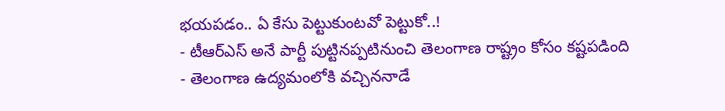భయపడం.. ఏ కేసు పెట్టుకుంటవో పెట్టుకో..!
- టీఆర్ఎస్ అనే పార్టీ పుట్టినప్పటినుంచి తెలంగాణ రాష్ట్రం కోసం కష్టపడింది
- తెలంగాణ ఉద్యమంలోకి వచ్చిననాడే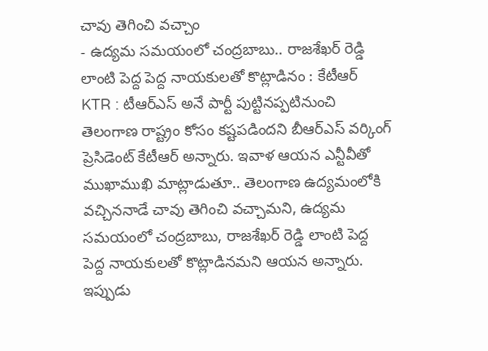చావు తెగించి వచ్చాం
- ఉద్యమ సమయంలో చంద్రబాబు.. రాజశేఖర్ రెడ్డి లాంటి పెద్ద పెద్ద నాయకులతో కొట్లాడినం : కేటీఆర్
KTR : టీఆర్ఎస్ అనే పార్టీ పుట్టినప్పటినుంచి తెలంగాణ రాష్ట్రం కోసం కష్టపడిందని బీఆర్ఎస్ వర్కింగ్ ప్రెసిడెంట్ కేటీఆర్ అన్నారు. ఇవాళ ఆయన ఎన్టీవీతో ముఖాముఖి మాట్లాడుతూ.. తెలంగాణ ఉద్యమంలోకి వచ్చిననాడే చావు తెగించి వచ్చామని, ఉద్యమ సమయంలో చంద్రబాబు, రాజశేఖర్ రెడ్డి లాంటి పెద్ద పెద్ద నాయకులతో కొట్లాడినమని ఆయన అన్నారు. ఇప్పుడు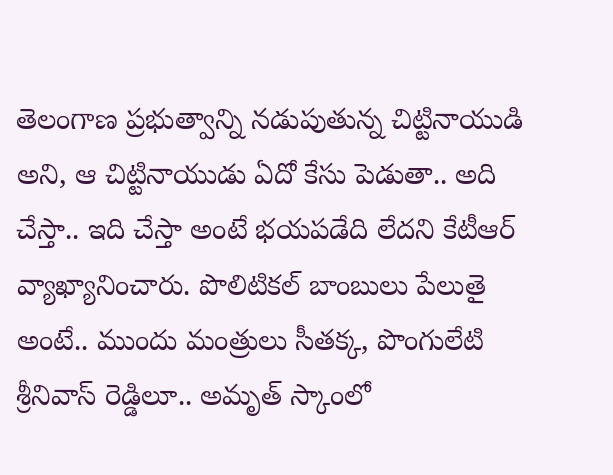తెలంగాణ ప్రభుత్వాన్ని నడుపుతున్న చిట్టినాయుడి అని, ఆ చిట్టినాయుడు ఏదో కేసు పెడుతా.. అది చేస్తా.. ఇది చేస్తా అంటే భయపడేది లేదని కేటీఆర్ వ్యాఖ్యానించారు. పొలిటికల్ బాంబులు పేలుతై అంటే.. ముందు మంత్రులు సీతక్క, పొంగులేటి శ్రీనివాస్ రెడ్డిలూ.. అమృత్ స్కాంలో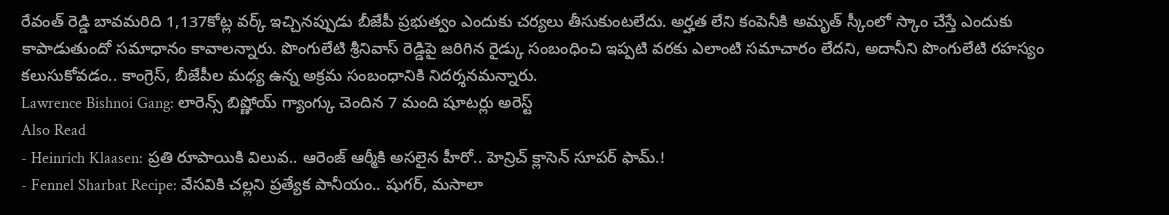రేవంత్ రెడ్డి బావమరిది 1,137కోట్ల వర్క్ ఇచ్చినప్పుడు బీజేపీ ప్రభుత్వం ఎందుకు చర్యలు తీసుకుంటలేదు. అర్హత లేని కంపెనీకి అమృత్ స్కీంలో స్కాం చేస్తే ఎందుకు కాపాడుతుందో సమాధానం కావాలన్నారు. పొంగులేటి శ్రీనివాస్ రెడ్డిపై జరిగిన రైడ్కు సంబంధించి ఇప్పటి వరకు ఎలాంటి సమాచారం లేదని, అదానీని పొంగులేటి రహస్యం కలుసుకోవడం.. కాంగ్రెస్, బీజేపీల మధ్య ఉన్న అక్రమ సంబంధానికి నిదర్శనమన్నారు.
Lawrence Bishnoi Gang: లారెన్స్ బిష్ణోయ్ గ్యాంగ్కు చెందిన 7 మంది షూటర్లు అరెస్ట్
Also Read
- Heinrich Klaasen: ప్రతి రూపాయికి విలువ.. ఆరెంజ్ ఆర్మీకి అసలైన హీరో.. హెన్రిచ్ క్లాసెన్ సూపర్ ఫామ్.!
- Fennel Sharbat Recipe: వేసవికి చల్లని ప్రత్యేక పానీయం.. షుగర్, మసాలా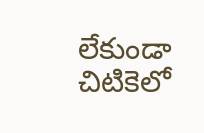లేకుండా చిటికెలో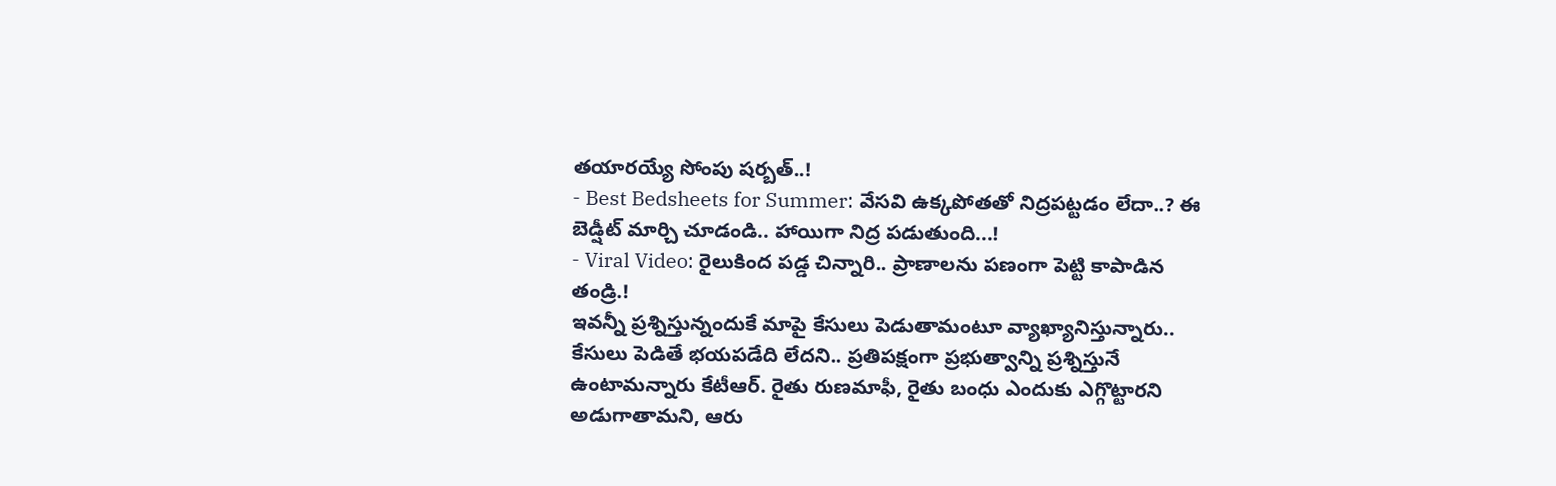తయారయ్యే సోంపు షర్బత్..!
- Best Bedsheets for Summer: వేసవి ఉక్కపోతతో నిద్రపట్టడం లేదా..? ఈ బెడ్షీట్ మార్చి చూడండి.. హాయిగా నిద్ర పడుతుంది...!
- Viral Video: రైలుకింద పడ్డ చిన్నారి.. ప్రాణాలను పణంగా పెట్టి కాపాడిన తండ్రి.!
ఇవన్నీ ప్రశ్నిస్తున్నందుకే మాపై కేసులు పెడుతామంటూ వ్యాఖ్యానిస్తున్నారు.. కేసులు పెడితే భయపడేది లేదని.. ప్రతిపక్షంగా ప్రభుత్వాన్ని ప్రశ్నిస్తునే ఉంటామన్నారు కేటీఆర్. రైతు రుణమాఫీ, రైతు బంధు ఎందుకు ఎగ్గొట్టారని అడుగాతామని, ఆరు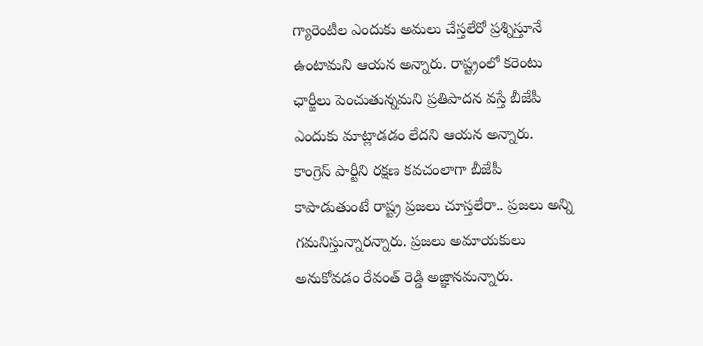గ్యారెంటీల ఎందుకు అమలు చేస్తలేరో ప్రశ్నిస్తూనే ఉంటామని ఆయన అన్నారు. రాష్ట్రంలో కరెంటు ఛార్జీలు పెంచుతున్నమని ప్రతిపాదన వస్తే బీజేపీ ఎందుకు మాట్లాడడం లేదని ఆయన అన్నారు. కాంగ్రెస్ పార్టీని రక్షణ కవచంలాగా బీజేపీ కాపాడుతుంటే రాష్ట్ర ప్రజలు చూస్తలేరా.. ప్రజలు అన్ని గమనిస్తున్నారన్నారు. ప్రజలు అమాయకులు అనుకోవడం రేవంత్ రెడ్డి అజ్ఞానమన్నారు.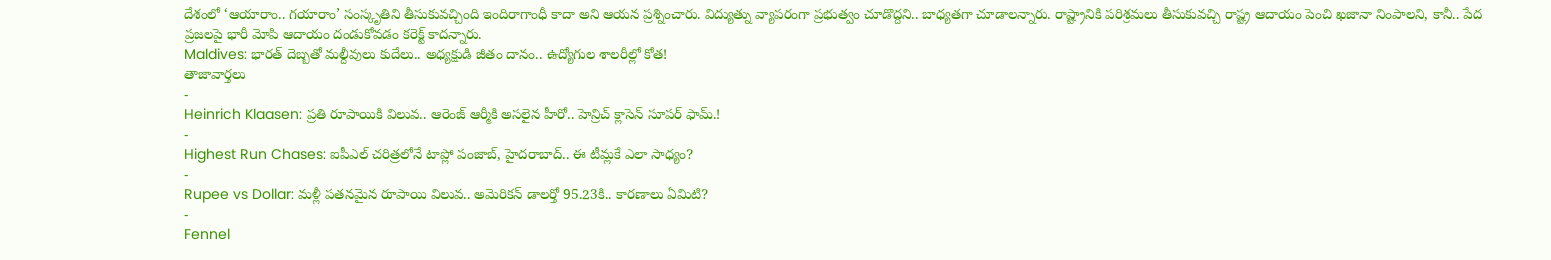దేశంలో ‘ఆయారాం.. గయారాం’ సంస్కృతిని తీసుకువచ్చింది ఇందిరాగాంధీ కాదా అని ఆయన ప్రశ్నించారు. విద్యుత్ను వ్యాపరంగా ప్రభుత్వం చూడొద్దని.. బాధ్యతగా చూడాలన్నారు. రాష్ట్రానికి పరిశ్రమలు తీసుకువచ్చి రాష్ట్ర ఆదాయం పెంచి ఖజానా నింపాలని, కానీ.. పేద ప్రజలపై భారీ మోపి ఆదాయం దండుకోవడం కరెక్ట్ కాదన్నారు.
Maldives: భారత్ దెబ్బతో మల్దీవులు కుదేలు.. అధ్యక్షుడి జీతం దానం.. ఉద్యోగుల శాలరీల్లో కోత!
తాజావార్తలు
-
Heinrich Klaasen: ప్రతి రూపాయికి విలువ.. ఆరెంజ్ ఆర్మీకి అసలైన హీరో.. హెన్రిచ్ క్లాసెన్ సూపర్ ఫామ్.!
-
Highest Run Chases: ఐపీఎల్ చరిత్రలోనే టాప్లో పంజాబ్, హైదరాబాద్.. ఈ టీమ్లకే ఎలా సాధ్యం?
-
Rupee vs Dollar: మళ్లీ పతనమైన రూపాయి విలువ.. అమెరికన్ డాలర్తో 95.23కి.. కారణాలు ఏమిటి?
-
Fennel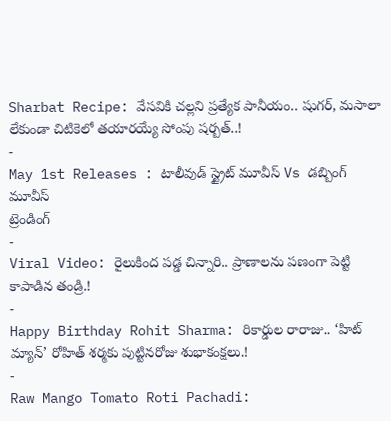Sharbat Recipe: వేసవికి చల్లని ప్రత్యేక పానీయం.. షుగర్, మసాలా లేకుండా చిటికెలో తయారయ్యే సోంపు షర్బత్..!
-
May 1st Releases : టాలీవుడ్ స్ట్రైట్ మూవీస్ Vs డబ్బింగ్ మూవీస్
ట్రెండింగ్
-
Viral Video: రైలుకింద పడ్డ చిన్నారి.. ప్రాణాలను పణంగా పెట్టి కాపాడిన తండ్రి.!
-
Happy Birthday Rohit Sharma: రికార్డుల రారాజు.. ‘హిట్ మ్యాన్’ రోహిత్ శర్మకు పుట్టినరోజు శుభాకంక్షలు.!
-
Raw Mango Tomato Roti Pachadi: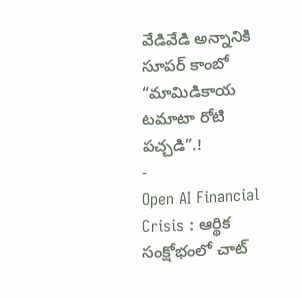వేడివేడి అన్నానికి సూపర్ కాంబో “మామిడికాయ టమాటా రోటి పచ్చడి”.!
-
Open AI Financial Crisis : ఆర్థిక సంక్షోభంలో చాట్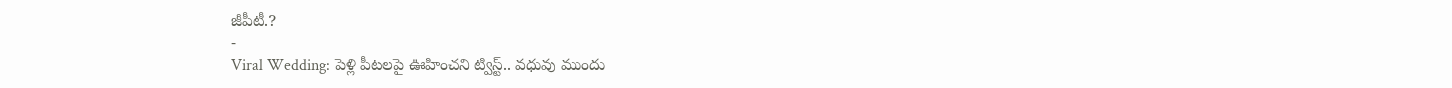జీపీటీ.?
-
Viral Wedding: పెళ్లి పీటలపై ఊహించని ట్విస్ట్.. వధువు ముందు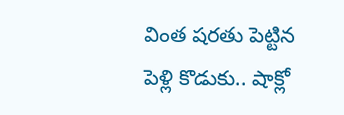వింత షరతు పెట్టిన పెళ్లి కొడుకు.. షాక్లో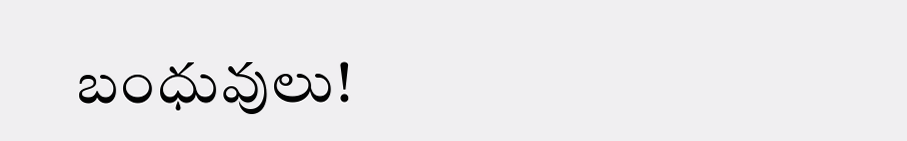బంధువులు!